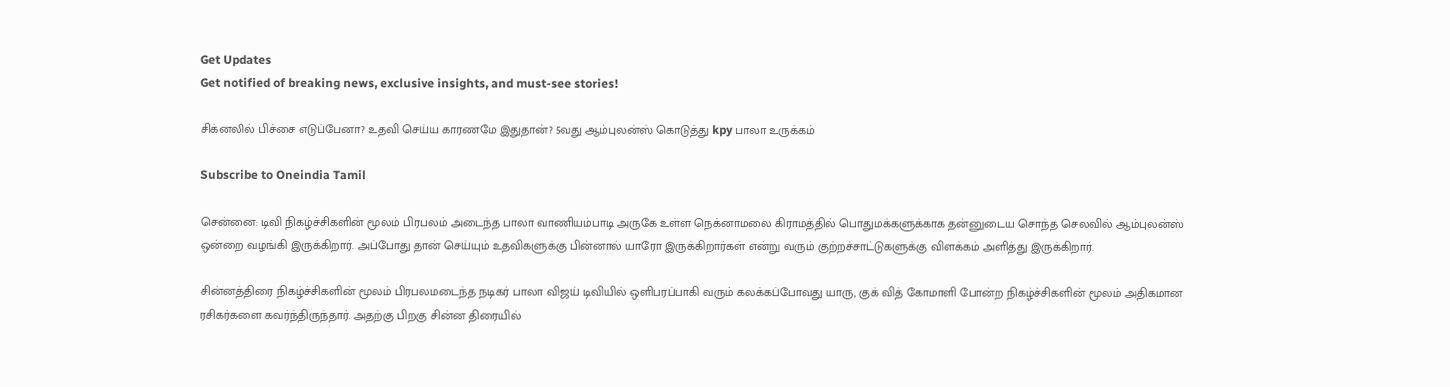Get Updates
Get notified of breaking news, exclusive insights, and must-see stories!

சிக்னலில் பிச்சை எடுப்பேனா? உதவி செய்ய காரணமே இதுதான்? 5வது ஆம்புலன்ஸ் கொடுத்து kpy பாலா உருக்கம்

Subscribe to Oneindia Tamil

சென்னை: டிவி நிகழ்ச்சிகளின் மூலம் பிரபலம் அடைந்த பாலா வாணியம்பாடி அருகே உள்ள நெக்னாமலை கிராமத்தில் பொதுமக்களுக்காக தன்னுடைய சொந்த செலவில் ஆம்புலன்ஸ் ஒன்றை வழங்கி இருக்கிறார். அப்போது தான் செய்யும் உதவிகளுக்கு பின்னால் யாரோ இருக்கிறார்கள் என்று வரும் குற்றச்சாட்டுகளுக்கு விளக்கம் அளித்து இருக்கிறார்.

சின்னத்திரை நிகழ்ச்சிகளின் மூலம் பிரபலமடைந்த நடிகர் பாலா விஜய் டிவியில் ஒளிபரப்பாகி வரும் கலக்கப்போவது யாரு, குக் வித் கோமாளி போன்ற நிகழ்ச்சிகளின் மூலம் அதிகமான ரசிகர்களை கவர்ந்திருந்தார். அதற்கு பிறகு சின்ன திரையில்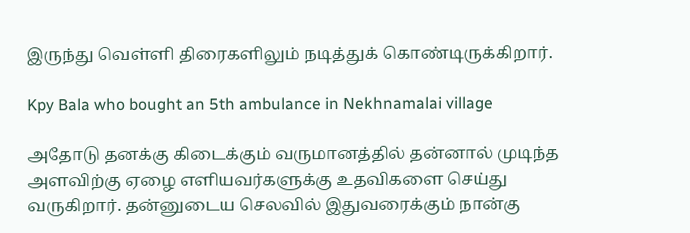இருந்து வெள்ளி திரைகளிலும் நடித்துக் கொண்டிருக்கிறார்.

Kpy Bala who bought an 5th ambulance in Nekhnamalai village

அதோடு தனக்கு கிடைக்கும் வருமானத்தில் தன்னால் முடிந்த அளவிற்கு ஏழை எளியவர்களுக்கு உதவிகளை செய்து வருகிறார். தன்னுடைய செலவில் இதுவரைக்கும் நான்கு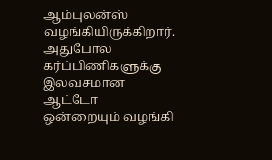ஆம்புலன்ஸ் வழங்கியிருக்கிறார். அதுபோல கர்ப்பிணிகளுக்கு இலவசமான ஆட்டோ ஒன்றையும் வழங்கி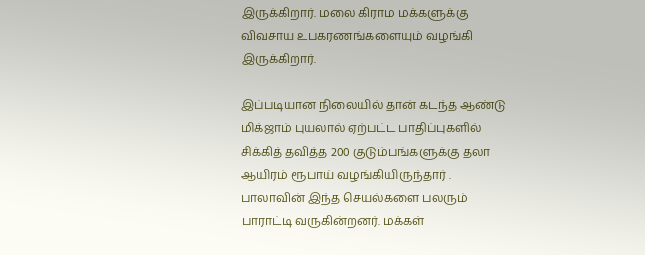இருக்கிறார். மலை கிராம மக்களுக்கு விவசாய உபகரணங்களையும் வழங்கி இருக்கிறார்.

இப்படியான நிலையில் தான் கடந்த ஆண்டு மிக்ஜாம் புயலால் ஏற்பட்ட பாதிப்புகளில் சிக்கித் தவித்த 200 குடும்பங்களுக்கு தலா ஆயிரம் ரூபாய் வழங்கியிருந்தார் . பாலாவின் இந்த செயல்களை பலரும் பாராட்டி வருகின்றனர். மக்கள்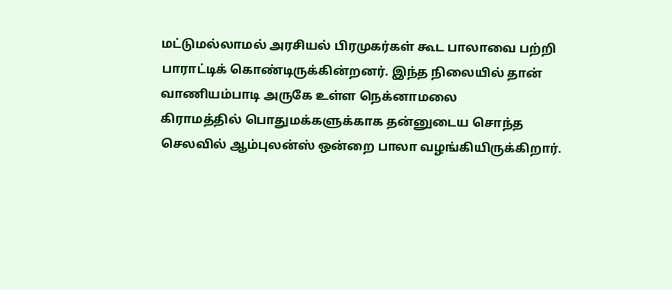மட்டுமல்லாமல் அரசியல் பிரமுகர்கள் கூட பாலாவை பற்றி பாராட்டிக் கொண்டிருக்கின்றனர். இந்த நிலையில் தான் வாணியம்பாடி அருகே உள்ள நெக்னாமலை
கிராமத்தில் பொதுமக்களுக்காக தன்னுடைய சொந்த செலவில் ஆம்புலன்ஸ் ஒன்றை பாலா வழங்கியிருக்கிறார்.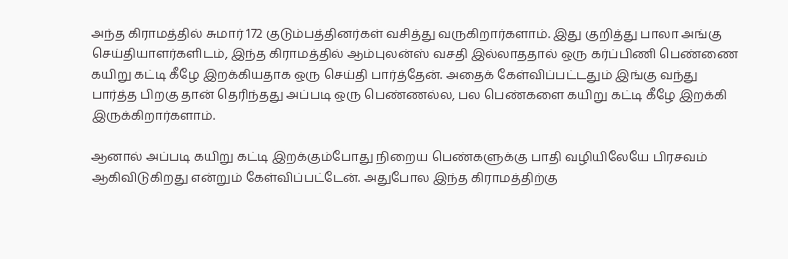அந்த கிராமத்தில் சுமார் 172 குடும்பத்தினர்கள் வசித்து வருகிறார்களாம். இது குறித்து பாலா அங்கு செய்தியாளர்களிடம், இந்த கிராமத்தில் ஆம்புலன்ஸ் வசதி இல்லாததால் ஒரு கர்ப்பிணி பெண்ணை கயிறு கட்டி கீழே இறக்கியதாக ஒரு செய்தி பார்த்தேன். அதைக் கேள்விப்பட்டதும் இங்கு வந்து பார்த்த பிறகு தான் தெரிந்தது அப்படி ஒரு பெண்ணல்ல, பல பெண்களை கயிறு கட்டி கீழே இறக்கி இருக்கிறார்களாம்.

ஆனால் அப்படி கயிறு கட்டி இறக்கும்போது நிறைய பெண்களுக்கு பாதி வழியிலேயே பிரசவம் ஆகிவிடுகிறது என்றும் கேள்விப்பட்டேன். அதுபோல இந்த கிராமத்திற்கு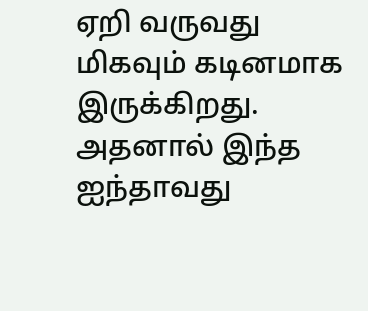ஏறி வருவது மிகவும் கடினமாக இருக்கிறது. அதனால் இந்த ஐந்தாவது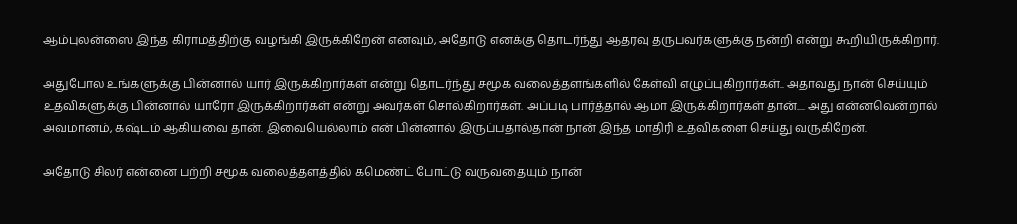ஆம்புலன்ஸை இந்த கிராமத்திற்கு வழங்கி இருக்கிறேன் எனவும், அதோடு எனக்கு தொடர்ந்து ஆதரவு தருபவர்களுக்கு நன்றி என்று கூறியிருக்கிறார்.

அதுபோல உங்களுக்கு பின்னால் யார் இருக்கிறார்கள் என்று தொடர்ந்து சமூக வலைத்தளங்களில் கேள்வி எழுப்புகிறார்கள்.. அதாவது நான் செய்யும் உதவிகளுக்கு பின்னால் யாரோ இருக்கிறார்கள் என்று அவர்கள் சொல்கிறார்கள். அப்படி பார்த்தால் ஆமா இருக்கிறார்கள் தான்.... அது என்னவென்றால் அவமானம், கஷ்டம் ஆகியவை தான். இவையெல்லாம் என் பின்னால் இருப்பதால்தான் நான் இந்த மாதிரி உதவிகளை செய்து வருகிறேன்.

அதோடு சிலர் என்னை பற்றி சமூக வலைத்தளத்தில் கமெண்ட் போட்டு வருவதையும் நான்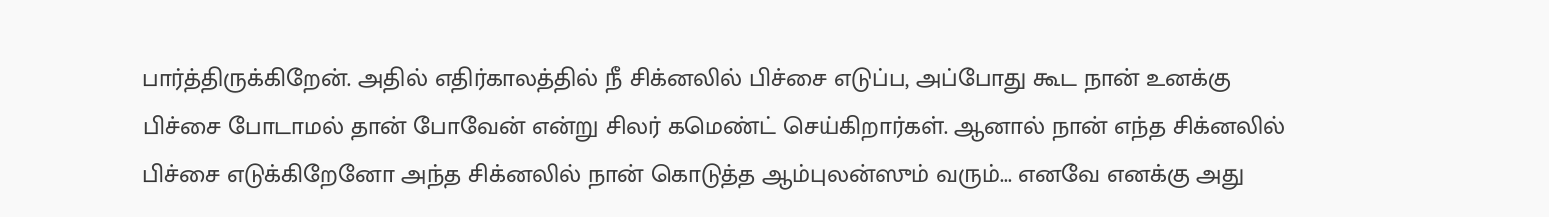பார்த்திருக்கிறேன். அதில் எதிர்காலத்தில் நீ சிக்னலில் பிச்சை எடுப்ப, அப்போது கூட நான் உனக்கு பிச்சை போடாமல் தான் போவேன் என்று சிலர் கமெண்ட் செய்கிறார்கள். ஆனால் நான் எந்த சிக்னலில் பிச்சை எடுக்கிறேனோ அந்த சிக்னலில் நான் கொடுத்த ஆம்புலன்ஸும் வரும்... எனவே எனக்கு அது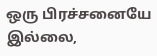ஒரு பிரச்சனையே இல்லை,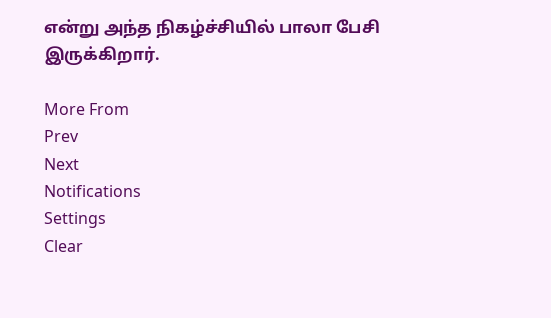என்று அந்த நிகழ்ச்சியில் பாலா பேசி இருக்கிறார்.

More From
Prev
Next
Notifications
Settings
Clear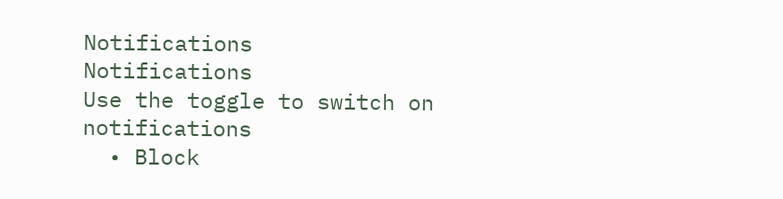Notifications
Notifications
Use the toggle to switch on notifications
  • Block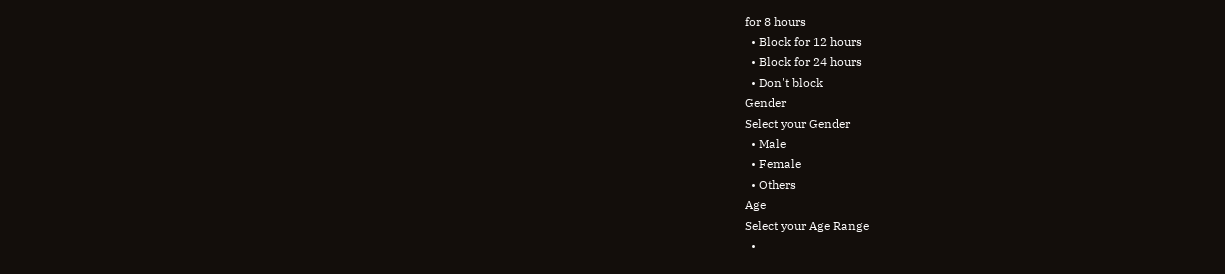for 8 hours
  • Block for 12 hours
  • Block for 24 hours
  • Don't block
Gender
Select your Gender
  • Male
  • Female
  • Others
Age
Select your Age Range
  •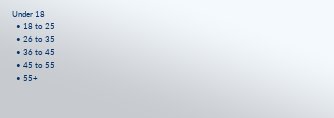Under 18
  • 18 to 25
  • 26 to 35
  • 36 to 45
  • 45 to 55
  • 55+